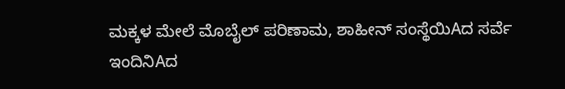ಮಕ್ಕಳ ಮೇಲೆ ಮೊಬೈಲ್ ಪರಿಣಾಮ, ಶಾಹೀನ್ ಸಂಸ್ಥೆಯಿAದ ಸರ್ವೆ ಇಂದಿನಿAದ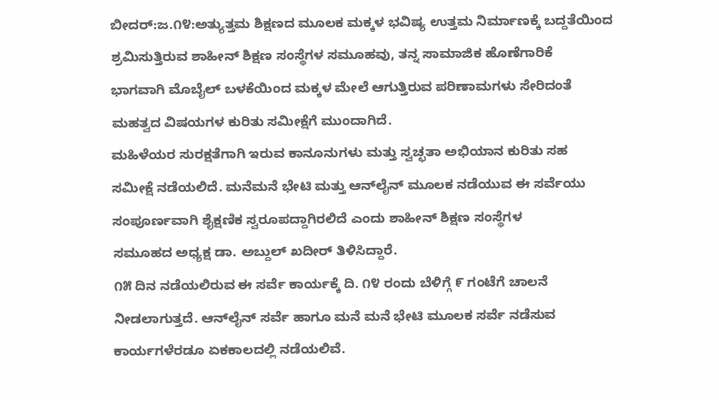ಬೀದರ್:ಜ.೧೪:ಅತ್ಯುತ್ತಮ ಶಿಕ್ಷಣದ ಮೂಲಕ ಮಕ್ಕಳ ಭವಿಷ್ಯ ಉತ್ತಮ ನಿರ್ಮಾಣಕ್ಕೆ ಬದ್ದತೆಯಿಂದ
ಶ್ರಮಿಸುತ್ತಿರುವ ಶಾಹೀನ್ ಶಿಕ್ಷಣ ಸಂಸ್ಥೆಗಳ ಸಮೂಹವು, ತನ್ನ ಸಾಮಾಜಿಕ ಹೊಣೆಗಾರಿಕೆ
ಭಾಗವಾಗಿ ಮೊಬೈಲ್ ಬಳಕೆಯಿಂದ ಮಕ್ಕಳ ಮೇಲೆ ಆಗುತ್ತಿರುವ ಪರಿಣಾಮಗಳು ಸೇರಿದಂತೆ
ಮಹತ್ವದ ವಿಷಯಗಳ ಕುರಿತು ಸಮೀಕ್ಷೆಗೆ ಮುಂದಾಗಿದೆ.
ಮಹಿಳೆಯರ ಸುರಕ್ಷತೆಗಾಗಿ ಇರುವ ಕಾನೂನುಗಳು ಮತ್ತು ಸ್ವಚ್ಛತಾ ಅಭಿಯಾನ ಕುರಿತು ಸಹ
ಸಮೀಕ್ಷೆ ನಡೆಯಲಿದೆ. ಮನೆಮನೆ ಭೇಟಿ ಮತ್ತು ಆನ್‌ಲೈನ್ ಮೂಲಕ ನಡೆಯುವ ಈ ಸರ್ವೆಯು
ಸಂಪೂರ್ಣವಾಗಿ ಶೈಕ್ಷಣಿಕ ಸ್ವರೂಪದ್ದಾಗಿರಲಿದೆ ಎಂದು ಶಾಹೀನ್ ಶಿಕ್ಷಣ ಸಂಸ್ಥೆಗಳ
ಸಮೂಹದ ಅಧ್ಯಕ್ಷ ಡಾ. ಅಬ್ದುಲ್ ಖದೀರ್ ತಿಳಿಸಿದ್ದಾರೆ.
೧೫ ದಿನ ನಡೆಯಲಿರುವ ಈ ಸರ್ವೆ ಕಾರ್ಯಕ್ಕೆ ದಿ. ೧೪ ರಂದು ಬೆಳಿಗ್ಗೆ ೯ ಗಂಟೆಗೆ ಚಾಲನೆ
ನೀಡಲಾಗುತ್ತದೆ. ಆನ್‌ಲೈನ್ ಸರ್ವೆ ಹಾಗೂ ಮನೆ ಮನೆ ಭೇಟಿ ಮೂಲಕ ಸರ್ವೆ ನಡೆಸುವ
ಕಾರ್ಯಗಳೆರಡೂ ಏಕಕಾಲದಲ್ಲಿ ನಡೆಯಲಿವೆ.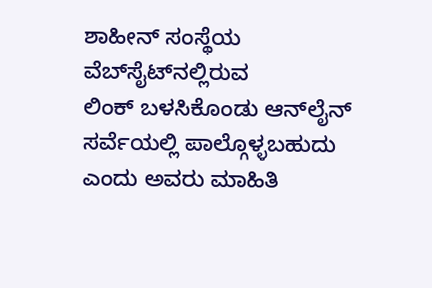ಶಾಹೀನ್ ಸಂಸ್ಥೆಯ ವೆಬ್‌ಸೈಟ್‌ನಲ್ಲಿರುವ
ಲಿಂಕ್ ಬಳಸಿಕೊಂಡು ಆನ್‌ಲೈನ್ ಸರ್ವೆಯಲ್ಲಿ ಪಾಲ್ಗೊಳ್ಳಬಹುದು ಎಂದು ಅವರು ಮಾಹಿತಿ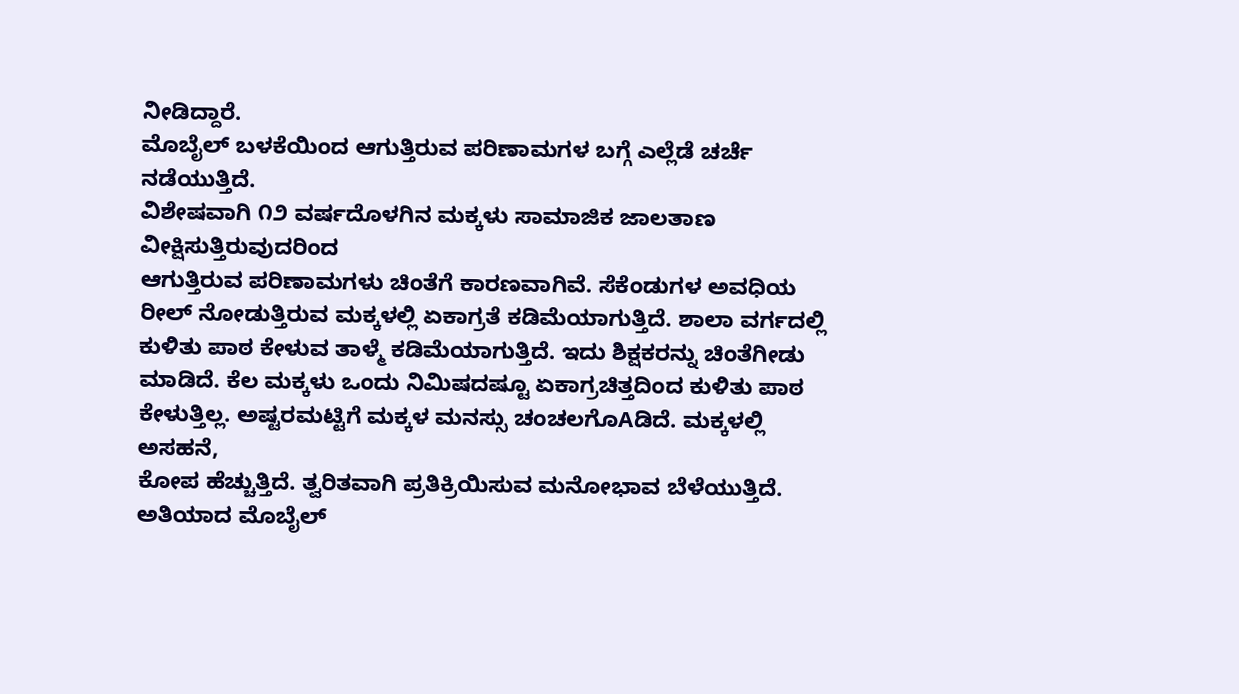ನೀಡಿದ್ದಾರೆ.
ಮೊಬೈಲ್ ಬಳಕೆಯಿಂದ ಆಗುತ್ತಿರುವ ಪರಿಣಾಮಗಳ ಬಗ್ಗೆ ಎಲ್ಲೆಡೆ ಚರ್ಚೆ ನಡೆಯುತ್ತಿದೆ.
ವಿಶೇಷವಾಗಿ ೧೨ ವರ್ಷದೊಳಗಿನ ಮಕ್ಕಳು ಸಾಮಾಜಿಕ ಜಾಲತಾಣ ವೀಕ್ಷಿಸುತ್ತಿರುವುದರಿಂದ
ಆಗುತ್ತಿರುವ ಪರಿಣಾಮಗಳು ಚಿಂತೆಗೆ ಕಾರಣವಾಗಿವೆ. ಸೆಕೆಂಡುಗಳ ಅವಧಿಯ
ರೀಲ್ ನೋಡುತ್ತಿರುವ ಮಕ್ಕಳಲ್ಲಿ ಏಕಾಗ್ರತೆ ಕಡಿಮೆಯಾಗುತ್ತಿದೆ. ಶಾಲಾ ವರ್ಗದಲ್ಲಿ
ಕುಳಿತು ಪಾಠ ಕೇಳುವ ತಾಳ್ಮೆ ಕಡಿಮೆಯಾಗುತ್ತಿದೆ. ಇದು ಶಿಕ್ಷಕರನ್ನು ಚಿಂತೆಗೀಡು
ಮಾಡಿದೆ. ಕೆಲ ಮಕ್ಕಳು ಒಂದು ನಿಮಿಷದಷ್ಟೂ ಏಕಾಗ್ರಚಿತ್ತದಿಂದ ಕುಳಿತು ಪಾಠ
ಕೇಳುತ್ತಿಲ್ಲ. ಅಷ್ಟರಮಟ್ಟಿಗೆ ಮಕ್ಕಳ ಮನಸ್ಸು ಚಂಚಲಗೊAಡಿದೆ. ಮಕ್ಕಳಲ್ಲಿ ಅಸಹನೆ,
ಕೋಪ ಹೆಚ್ಚುತ್ತಿದೆ. ತ್ವರಿತವಾಗಿ ಪ್ರತಿಕ್ರಿಯಿಸುವ ಮನೋಭಾವ ಬೆಳೆಯುತ್ತಿದೆ.
ಅತಿಯಾದ ಮೊಬೈಲ್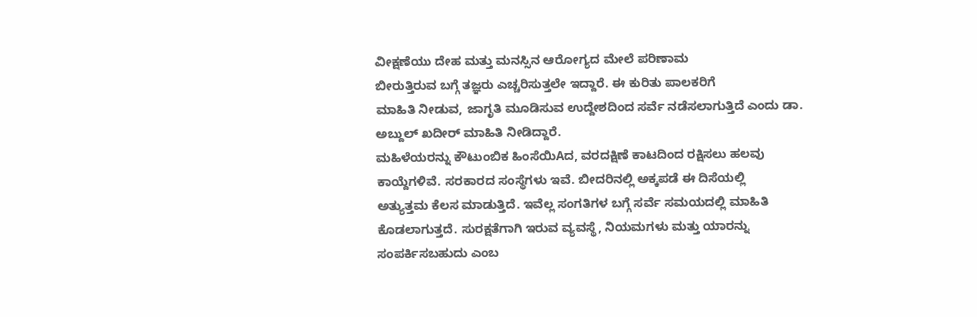ವೀಕ್ಷಣೆಯು ದೇಹ ಮತ್ತು ಮನಸ್ಸಿನ ಆರೋಗ್ಯದ ಮೇಲೆ ಪರಿಣಾಮ
ಬೀರುತ್ತಿರುವ ಬಗ್ಗೆ ತಜ್ಞರು ಎಚ್ಚರಿಸುತ್ತಲೇ ಇದ್ದಾರೆ. ಈ ಕುರಿತು ಪಾಲಕರಿಗೆ
ಮಾಹಿತಿ ನೀಡುವ, ಜಾಗೃತಿ ಮೂಡಿಸುವ ಉದ್ದೇಶದಿಂದ ಸರ್ವೆ ನಡೆಸಲಾಗುತ್ತಿದೆ ಎಂದು ಡಾ.
ಅಬ್ದುಲ್ ಖದೀರ್ ಮಾಹಿತಿ ನೀಡಿದ್ದಾರೆ.
ಮಹಿಳೆಯರನ್ನು ಕೌಟುಂಬಿಕ ಹಿಂಸೆಯಿAದ, ವರದಕ್ಷಿಣೆ ಕಾಟದಿಂದ ರಕ್ಷಿಸಲು ಹಲವು
ಕಾಯ್ದೆಗಳಿವೆ. ಸರಕಾರದ ಸಂಸ್ಥೆಗಳು ಇವೆ. ಬೀದರಿನಲ್ಲಿ ಅಕ್ಕಪಡೆ ಈ ದಿಸೆಯಲ್ಲಿ
ಅತ್ಯುತ್ತಮ ಕೆಲಸ ಮಾಡುತ್ತಿದೆ. ಇವೆಲ್ಲ ಸಂಗತಿಗಳ ಬಗ್ಗೆ ಸರ್ವೆ ಸಮಯದಲ್ಲಿ ಮಾಹಿತಿ
ಕೊಡಲಾಗುತ್ತದೆ. ಸುರಕ್ಷತೆಗಾಗಿ ಇರುವ ವ್ಯವಸ್ಥೆ, ನಿಯಮಗಳು ಮತ್ತು ಯಾರನ್ನು
ಸಂಪರ್ಕಿಸಬಹುದು ಎಂಬ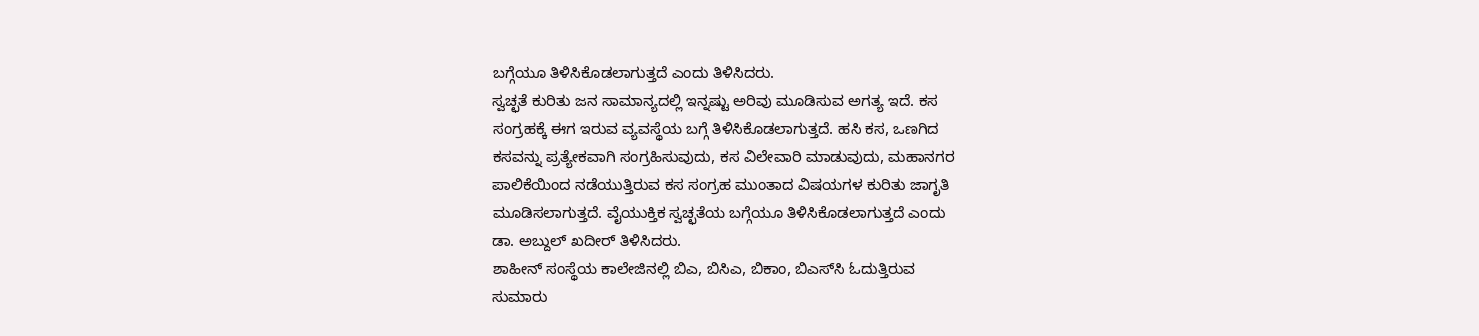ಬಗ್ಗೆಯೂ ತಿಳಿಸಿಕೊಡಲಾಗುತ್ತದೆ ಎಂದು ತಿಳಿಸಿದರು.
ಸ್ವಚ್ಛತೆ ಕುರಿತು ಜನ ಸಾಮಾನ್ಯದಲ್ಲಿ ಇನ್ನಷ್ಟು ಅರಿವು ಮೂಡಿಸುವ ಅಗತ್ಯ ಇದೆ. ಕಸ
ಸಂಗ್ರಹಕ್ಕೆ ಈಗ ಇರುವ ವ್ಯವಸ್ಥೆಯ ಬಗ್ಗೆ ತಿಳಿಸಿಕೊಡಲಾಗುತ್ತದೆ. ಹಸಿ ಕಸ, ಒಣಗಿದ
ಕಸವನ್ನು ಪ್ರತ್ಯೇಕವಾಗಿ ಸಂಗ್ರಹಿಸುವುದು, ಕಸ ವಿಲೇವಾರಿ ಮಾಡುವುದು, ಮಹಾನಗರ
ಪಾಲಿಕೆಯಿಂದ ನಡೆಯುತ್ತಿರುವ ಕಸ ಸಂಗ್ರಹ ಮುಂತಾದ ವಿಷಯಗಳ ಕುರಿತು ಜಾಗೃತಿ
ಮೂಡಿಸಲಾಗುತ್ತದೆ. ವೈಯುಕ್ತಿಕ ಸ್ವಚ್ಛತೆಯ ಬಗ್ಗೆಯೂ ತಿಳಿಸಿಕೊಡಲಾಗುತ್ತದೆ ಎಂದು
ಡಾ. ಅಬ್ದುಲ್ ಖದೀರ್ ತಿಳಿಸಿದರು.
ಶಾಹೀನ್ ಸಂಸ್ಥೆಯ ಕಾಲೇಜಿನಲ್ಲಿ ಬಿಎ, ಬಿಸಿಎ, ಬಿಕಾಂ, ಬಿಎಸ್‌ಸಿ ಓದುತ್ತಿರುವ
ಸುಮಾರು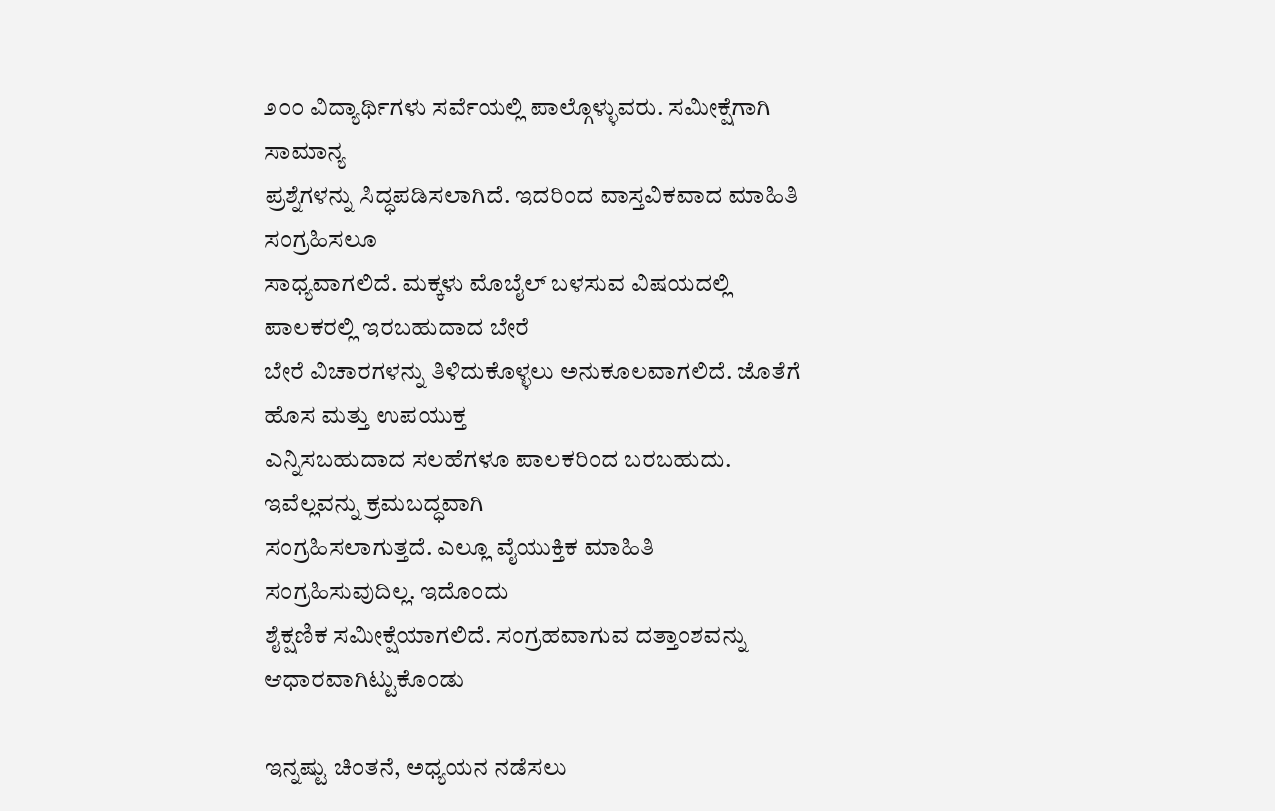೨೦೦ ವಿದ್ಯಾರ್ಥಿಗಳು ಸರ್ವೆಯಲ್ಲಿ ಪಾಲ್ಗೊಳ್ಳುವರು. ಸಮೀಕ್ಷೆಗಾಗಿ ಸಾಮಾನ್ಯ
ಪ್ರಶ್ನೆಗಳನ್ನು ಸಿದ್ಧಪಡಿಸಲಾಗಿದೆ. ಇದರಿಂದ ವಾಸ್ತವಿಕವಾದ ಮಾಹಿತಿ ಸಂಗ್ರಹಿಸಲೂ
ಸಾಧ್ಯವಾಗಲಿದೆ. ಮಕ್ಕಳು ಮೊಬೈಲ್ ಬಳಸುವ ವಿಷಯದಲ್ಲಿ ಪಾಲಕರಲ್ಲಿ ಇರಬಹುದಾದ ಬೇರೆ
ಬೇರೆ ವಿಚಾರಗಳನ್ನು ತಿಳಿದುಕೊಳ್ಳಲು ಅನುಕೂಲವಾಗಲಿದೆ. ಜೊತೆಗೆ ಹೊಸ ಮತ್ತು ಉಪಯುಕ್ತ
ಎನ್ನಿಸಬಹುದಾದ ಸಲಹೆಗಳೂ ಪಾಲಕರಿಂದ ಬರಬಹುದು. ಇವೆಲ್ಲವನ್ನು ಕ್ರಮಬದ್ಧವಾಗಿ
ಸಂಗ್ರಹಿಸಲಾಗುತ್ತದೆ. ಎಲ್ಲೂ ವೈಯುಕ್ತಿಕ ಮಾಹಿತಿ ಸಂಗ್ರಹಿಸುವುದಿಲ್ಲ. ಇದೊಂದು
ಶೈಕ್ಷಣಿಕ ಸಮೀಕ್ಷೆಯಾಗಲಿದೆ. ಸಂಗ್ರಹವಾಗುವ ದತ್ತಾಂಶವನ್ನು ಆಧಾರವಾಗಿಟ್ಟುಕೊಂಡು

ಇನ್ನಷ್ಟು ಚಿಂತನೆ, ಅಧ್ಯಯನ ನಡೆಸಲು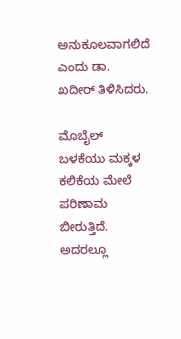ಅನುಕೂಲವಾಗಲಿದೆ ಎಂದು ಡಾ. ಖದೀರ್ ತಿಳಿಸಿದರು.

ಮೊಬೈಲ್ ಬಳಕೆಯು ಮಕ್ಕಳ ಕಲಿಕೆಯ ಮೇಲೆ ಪರಿಣಾಮ ಬೀರುತ್ತಿದೆ. ಅದರಲ್ಲೂ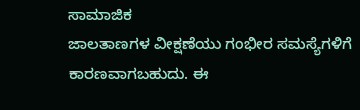ಸಾಮಾಜಿಕ
ಜಾಲತಾಣಗಳ ವೀಕ್ಷಣೆಯು ಗಂಭೀರ ಸಮಸ್ಯೆಗಳಿಗೆ ಕಾರಣವಾಗಬಹುದು. ಈ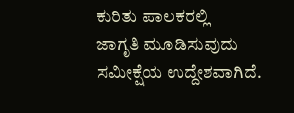ಕುರಿತು ಪಾಲಕರಲ್ಲಿ
ಜಾಗೃತಿ ಮೂಡಿಸುವುದು ಸಮೀಕ್ಷೆಯ ಉದ್ದೇಶವಾಗಿದೆ.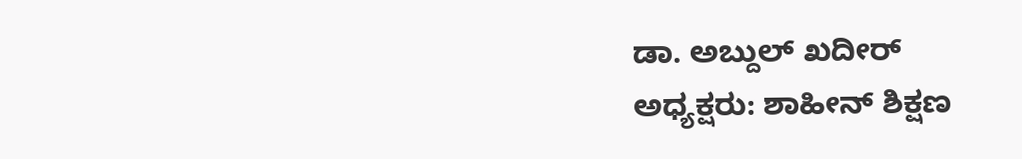ಡಾ. ಅಬ್ದುಲ್ ಖದೀರ್
ಅಧ್ಯಕ್ಷರು: ಶಾಹೀನ್ ಶಿಕ್ಷಣ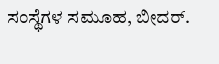ಸಂಸ್ಥೆಗಳ ಸಮೂಹ, ಬೀದರ್.